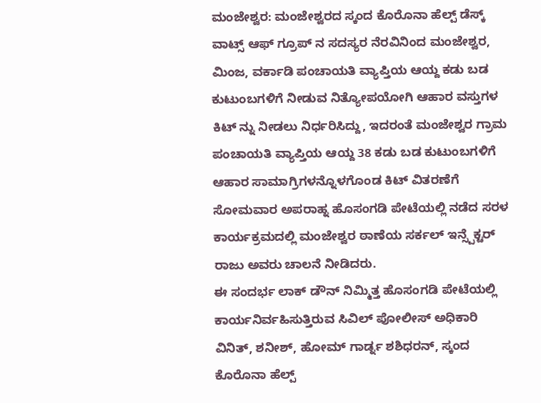ಮಂಜೇಶ್ವರ: ಮಂಜೇಶ್ವರದ ಸ್ಕಂದ ಕೊರೊನಾ ಹೆಲ್ಪ್ ಡೆಸ್ಕ್ ವಾಟ್ಸ್ ಆಫ್ ಗ್ರೂಪ್ ನ ಸದಸ್ಯರ ನೆರವಿನಿಂದ ಮಂಜೇಶ್ವರ, ಮಿಂಜ, ವರ್ಕಾಡಿ ಪಂಚಾಯತಿ ವ್ಯಾಪ್ತಿಯ ಆಯ್ದ ಕಡು ಬಡ ಕುಟುಂಬಗಳಿಗೆ ನೀಡುವ ನಿತ್ಯೋಪಯೋಗಿ ಆಹಾರ ವಸ್ತುಗಳ ಕಿಟ್ ನ್ನು ನೀಡಲು ನಿರ್ಧರಿಸಿದ್ದು, ಇದರಂತೆ ಮಂಜೇಶ್ವರ ಗ್ರಾಮ ಪಂಚಾಯತಿ ವ್ಯಾಪ್ತಿಯ ಆಯ್ದ 38 ಕಡು ಬಡ ಕುಟುಂಬಗಳಿಗೆ ಆಹಾರ ಸಾಮಾಗ್ರಿಗಳನ್ನೊಳಗೊಂಡ ಕಿಟ್ ವಿತರಣೆಗೆ ಸೋಮವಾರ ಅಪರಾಹ್ನ ಹೊಸಂಗಡಿ ಪೇಟೆಯಲ್ಲಿ ನಡೆದ ಸರಳ ಕಾರ್ಯಕ್ರಮದಲ್ಲಿ ಮಂಜೇಶ್ವರ ಠಾಣೆಯ ಸರ್ಕಲ್ ಇನ್ಸ್ಪೆಕ್ಟರ್ ರಾಜು ಅವರು ಚಾಲನೆ ನೀಡಿದರು.
ಈ ಸಂದರ್ಭ ಲಾಕ್ ಡೌನ್ ನಿಮ್ಮಿತ್ತ ಹೊಸಂಗಡಿ ಪೇಟೆಯಲ್ಲಿ ಕಾರ್ಯನಿರ್ವಹಿಸುತ್ತಿರುವ ಸಿವಿಲ್ ಪೋಲೀಸ್ ಅಧಿಕಾರಿ ವಿನಿತ್, ಶನೀಶ್, ಹೋಮ್ ಗಾರ್ಡ್ನ ಶಶಿಧರನ್, ಸ್ಕಂದ ಕೊರೊನಾ ಹೆಲ್ಪ್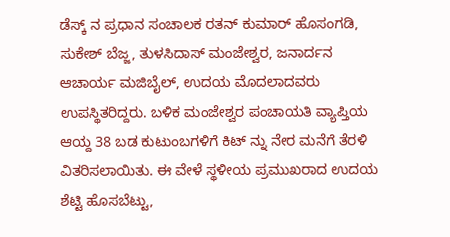ಡೆಸ್ಕ್ ನ ಪ್ರಧಾನ ಸಂಚಾಲಕ ರತನ್ ಕುಮಾರ್ ಹೊಸಂಗಡಿ, ಸುಕೇಶ್ ಬೆಜ್ಜ, ತುಳಸಿದಾಸ್ ಮಂಜೇಶ್ವರ, ಜನಾರ್ದನ ಆಚಾರ್ಯ ಮಜಿಬೈಲ್, ಉದಯ ಮೊದಲಾದವರು ಉಪಸ್ಥಿತರಿದ್ದರು. ಬಳಿಕ ಮಂಜೇಶ್ವರ ಪಂಚಾಯತಿ ವ್ಯಾಪ್ತಿಯ ಆಯ್ದ 38 ಬಡ ಕುಟುಂಬಗಳಿಗೆ ಕಿಟ್ ನ್ನು ನೇರ ಮನೆಗೆ ತೆರಳಿ ವಿತರಿಸಲಾಯಿತು. ಈ ವೇಳೆ ಸ್ಥಳೀಯ ಪ್ರಮುಖರಾದ ಉದಯ ಶೆಟ್ಟಿ ಹೊಸಬೆಟ್ಟು,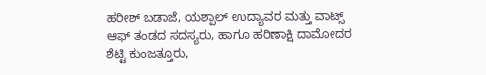ಹರೀಶ್ ಬಡಾಜೆ, ಯಶ್ಪಾಲ್ ಉದ್ಯಾವರ ಮತ್ತು ವಾಟ್ಸ್ ಆಫ್ ತಂಡದ ಸದಸ್ಯರು, ಹಾಗೂ ಹರಿಣಾಕ್ಷಿ ದಾಮೋದರ ಶೆಟ್ಟಿ ಕುಂಜತ್ತೂರು,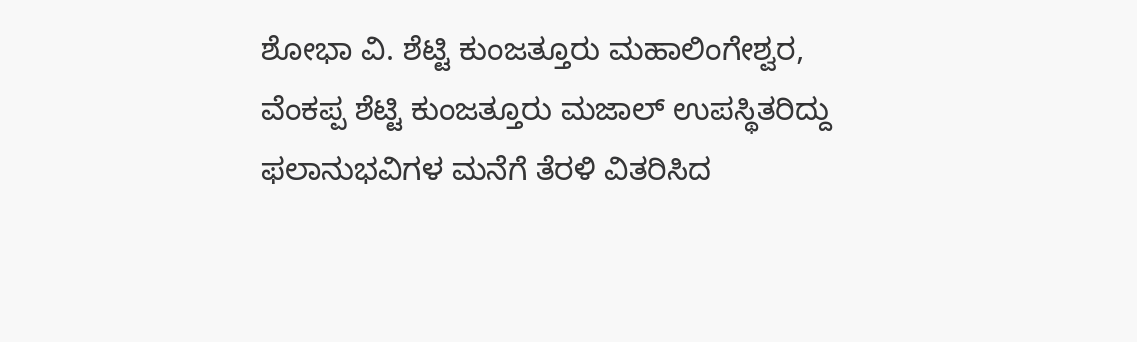ಶೋಭಾ ವಿ. ಶೆಟ್ಟಿ ಕುಂಜತ್ತೂರು ಮಹಾಲಿಂಗೇಶ್ವರ, ವೆಂಕಪ್ಪ ಶೆಟ್ಟಿ ಕುಂಜತ್ತೂರು ಮಜಾಲ್ ಉಪಸ್ಥಿತರಿದ್ದು ಫಲಾನುಭವಿಗಳ ಮನೆಗೆ ತೆರಳಿ ವಿತರಿಸಿದ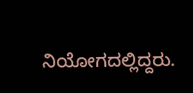ನಿಯೋಗದಲ್ಲಿದ್ದರು.